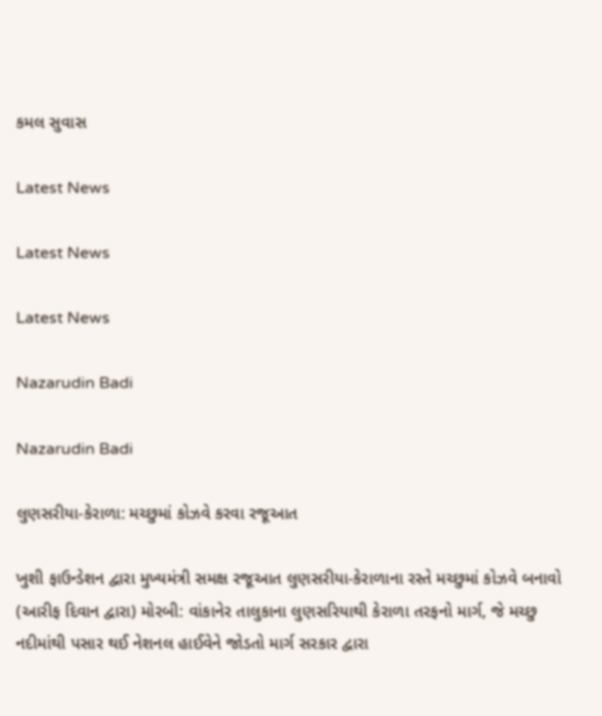કમલ સુવાસ

Latest News

Latest News

Latest News

Nazarudin Badi

Nazarudin Badi

લુણસરીયા-કેરાળા: મચ્છુમાં કોઝવે કરવા રજૂઆત

ખુશી ફાઉન્ડેશન દ્વારા મુખ્યમંત્રી સમક્ષ રજૂઆત લુણસરીયા-કેરાળાના રસ્તે મચ્છુમાં કોઝવે બનાવો (આરીફ દિવાન દ્વારા) મોરબી: વાંકાનેર તાલુકાના લુણસરિયાથી કેરાળા તરફનો માર્ગ, જે મચ્છુ નદીમાંથી પસાર થઈ નેશનલ હાઈવેને જોડતો માર્ગ સરકાર દ્વારા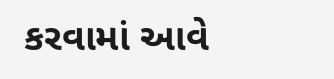કરવામાં આવે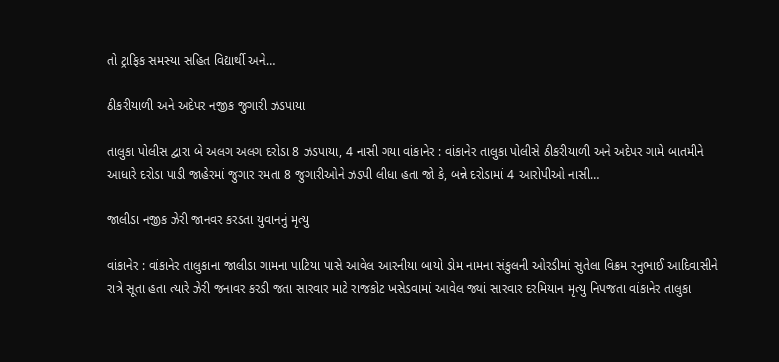તો ટ્રાફિક સમસ્યા સહિત વિદ્યાર્થી અને…

ઠીકરીયાળી અને અદેપર નજીક જુગારી ઝડપાયા

તાલુકા પોલીસ દ્વારા બે અલગ અલગ દરોડા 8 ઝડપાયા, 4 નાસી ગયા વાંકાનેર : વાંકાનેર તાલુકા પોલીસે ઠીકરીયાળી અને અદેપર ગામે બાતમીને આધારે દરોડા પાડી જાહેરમાં જુગાર રમતા 8 જુગારીઓને ઝડપી લીધા હતા જો કે, બન્ને દરોડામાં 4 આરોપીઓ નાસી…

જાલીડા નજીક ઝેરી જાનવર કરડતા યુવાનનું મૃત્યુ

વાંકાનેર : વાંકાનેર તાલુકાના જાલીડા ગામના પાટિયા પાસે આવેલ આરનીયા બાયો ડોમ નામના સંકુલની ઓરડીમાં સુતેલા વિક્રમ રનુભાઈ આદિવાસીને રાત્રે સૂતા હતા ત્યારે ઝેરી જનાવર કરડી જતા સારવાર માટે રાજકોટ ખસેડવામાં આવેલ જ્યાં સારવાર દરમિયાન મૃત્યુ નિપજતા વાંકાનેર તાલુકા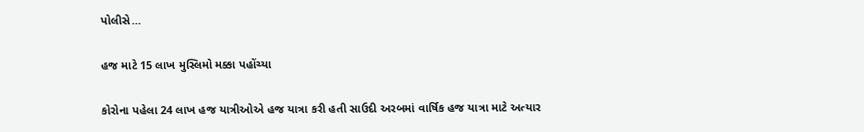પોલીસે…

હજ માટે 15 લાખ મુસ્લિમો મક્કા પહોંચ્યા

કોરોના પહેલા 24 લાખ હજ યાત્રીઓએ હજ યાત્રા કરી હતી સાઉદી અરબમાં વાર્ષિક હજ યાત્રા માટે અત્યાર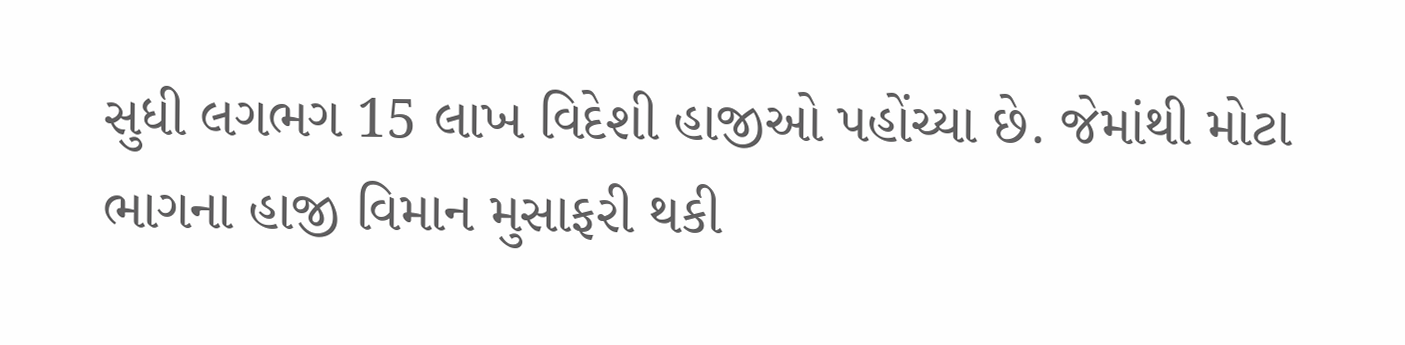સુધી લગભગ 15 લાખ વિદેશી હાજીઓ પહોંચ્યા છે. જેમાંથી મોટા ભાગના હાજી વિમાન મુસાફરી થકી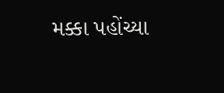મક્કા પહોંચ્યા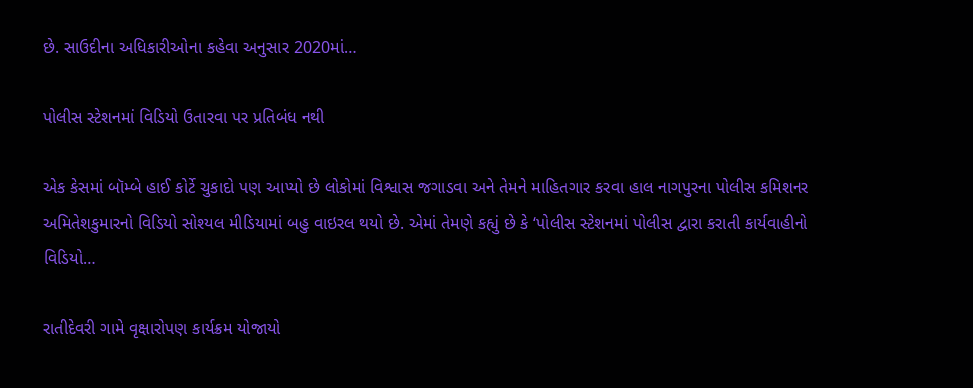છે. સાઉદીના અધિકારીઓના કહેવા અનુસાર 2020માં…

પોલીસ સ્ટેશનમાં વિડિયો ઉતારવા પર પ્રતિબંધ નથી

એક કેસમાં બૉમ્બે હાઈ કોર્ટે ચુકાદો પણ આપ્યો છે લોકોમાં વિશ્વાસ જગાડવા અને તેમને માહિતગાર કરવા હાલ નાગપુરના પોલીસ કમિશનર અમિતેશકુમારનો વિડિયો સોશ્યલ મીડિયામાં બહુ વાઇરલ થયો છે. એમાં તેમણે કહ્યું છે કે ‘પોલીસ સ્ટેશનમાં પોલીસ દ્વારા કરાતી કાર્યવાહીનો વિડિયો…

રાતીદેવરી ગામે વૃક્ષારોપણ કાર્યક્રમ યોજાયો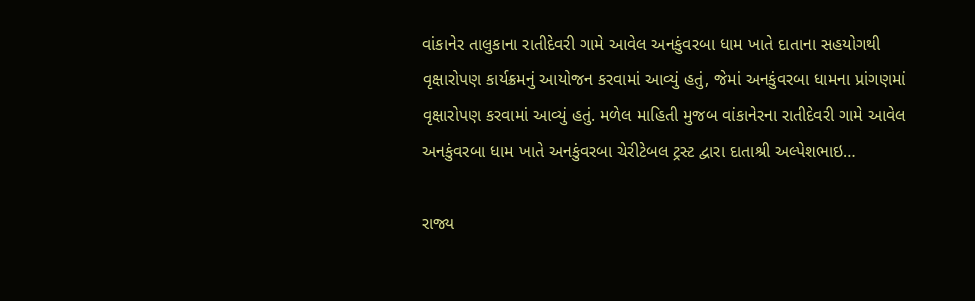વાંકાનેર તાલુકાના રાતીદેવરી ગામે આવેલ અનકુંવરબા ધામ ખાતે દાતાના સહયોગથી વૃક્ષારોપણ કાર્યક્રમનું આયોજન કરવામાં આવ્યું હતું, જેમાં અનકુંવરબા ધામના પ્રાંગણમાં વૃક્ષારોપણ કરવામાં આવ્યું હતું. મળેલ માહિતી મુજબ વાંકાનેરના રાતીદેવરી ગામે આવેલ અનકુંવરબા ધામ ખાતે અનકુંવરબા ચેરીટેબલ ટ્રસ્ટ દ્વારા દાતાશ્રી અલ્પેશભાઇ…

રાજ્ય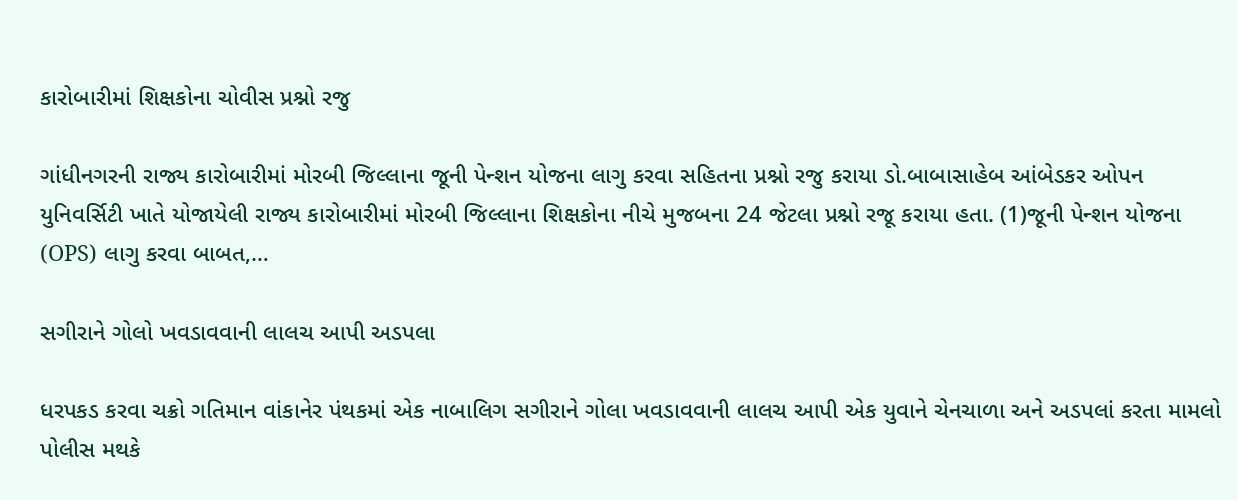કારોબારીમાં શિક્ષકોના ચોવીસ પ્રશ્નો રજુ

ગાંધીનગરની રાજ્ય કારોબારીમાં મોરબી જિલ્લાના જૂની પેન્શન યોજના લાગુ કરવા સહિતના પ્રશ્નો રજુ કરાયા ડો.બાબાસાહેબ આંબેડકર ઓપન યુનિવર્સિટી ખાતે યોજાયેલી રાજ્ય કારોબારીમાં મોરબી જિલ્લાના શિક્ષકોના નીચે મુજબના 24 જેટલા પ્રશ્નો રજૂ કરાયા હતા. (1)જૂની પેન્શન યોજના (OPS) લાગુ કરવા બાબત,…

સગીરાને ગોલો ખવડાવવાની લાલચ આપી અડપલા

ધરપકડ કરવા ચક્રો ગતિમાન વાંકાનેર પંથકમાં એક નાબાલિગ સગીરાને ગોલા ખવડાવવાની લાલચ આપી એક યુવાને ચેનચાળા અને અડપલાં કરતા મામલો પોલીસ મથકે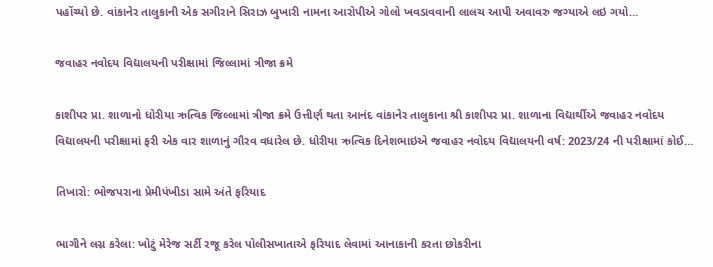પહોંચ્યો છે. વાંકાનેર તાલુકાની એક સગીરાને સિરાઝ બુખારી નામના આરોપીએ ગોલો ખવડાવવાની લાલચ આપી અવાવરુ જગ્યાએ લઇ ગયો…

જવાહર નવોદય વિદ્યાલયની પરીક્ષામાં જિલ્લામાં ત્રીજા ક્રમે

કાશીપર પ્રા. શાળાનો ધોરીયા ઋત્વિક જિલ્લામાં ત્રીજા ક્રમે ઉત્તીર્ણ થતા આનંદ વાંકાનેર તાલુકાના શ્રી કાશીપર પ્રા. શાળાના વિદ્યાર્થીએ જવાહર નવોદય વિદ્યાલયની પરીક્ષામાં ફરી એક વાર શાળાનું ગૌરવ વધારેલ છે. ધોરીયા ઋત્વિક દિનેશભાઇએ જવાહર નવોદય વિદ્યાલયની વર્ષ: 2023/24 ની પરીક્ષામાં કોઈ…

તિખારો: ભોજપરાના પ્રેમીપંખીડા સામે અંતે ફરિયાદ

ભાગીને લગ્ન કરેલા: ખોટું મેરેજ સર્ટી રજૂ કરેલ પોલીસખાતાએ ફરિયાદ લેવામાં આનાકાની કરતા છોકરીના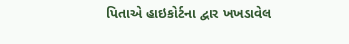પિતાએ હાઇકોર્ટના દ્વાર ખખડાવેલ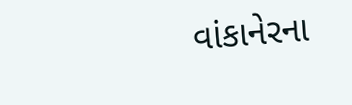વાંકાનેરના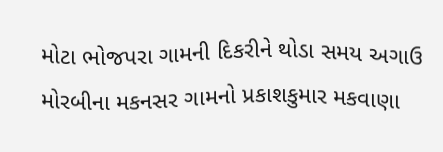મોટા ભોજપરા ગામની દિકરીને થોડા સમય અગાઉ મોરબીના મકનસર ગામનો પ્રકાશકુમાર મકવાણા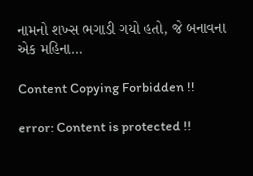નામનો શખ્સ ભગાડી ગયો હતો, જે બનાવના એક મહિના…

Content Copying Forbidden !!

error: Content is protected !!